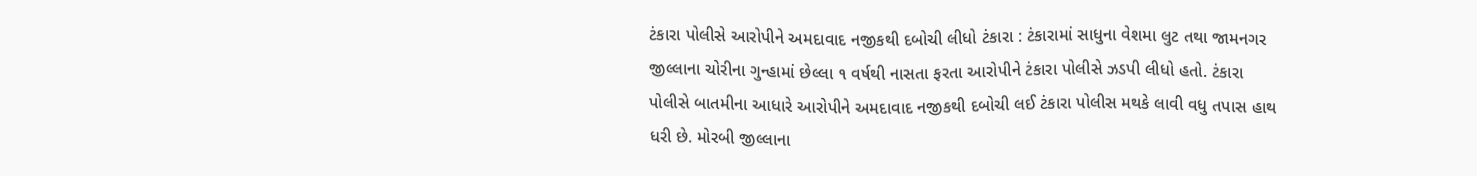ટંકારા પોલીસે આરોપીને અમદાવાદ નજીકથી દબોચી લીધો ટંકારા : ટંકારામાં સાધુના વેશમા લુટ તથા જામનગર જીલ્લાના ચોરીના ગુન્હામાં છેલ્લા ૧ વર્ષથી નાસતા ફરતા આરોપીને ટંકારા પોલીસે ઝડપી લીધો હતો. ટંકારા પોલીસે બાતમીના આધારે આરોપીને અમદાવાદ નજીકથી દબોચી લઈ ટંકારા પોલીસ મથકે લાવી વધુ તપાસ હાથ ધરી છે. મોરબી જીલ્લાના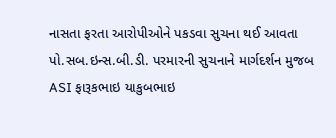નાસતા ફરતા આરોપીઓને પકડવા સુચના થઈ આવતા પો.સબ.ઇન્સ.બી.ડી. પરમારની સુચનાને માર્ગદર્શન મુજબ ASI ફારૂકભાઇ યાકુબભાઇ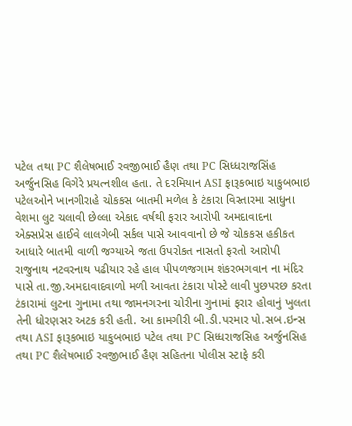પટેલ તથા PC શૈલેષભાઈ રવજીભાઈ હૈણ તથા PC સિધ્ધરાજસિંહ અર્જુનસિહ વિગેરે પ્રયત્નશીલ હતા. તે દરમિયાન ASI ફારૂકભાઇ યાકુબભાઇ પટેલઓને ખાનગીરાહે ચોકકસ બાતમી મળેલ કે ટંકારા વિસ્તારમા સાધુના વેશમા લુટ ચલાવી છેલ્લા એકાદ વર્ષથી ફરાર આરોપી અમદાવાદના એક્સપ્રેસ હાઈવે લાલગેબી સર્કલ પાસે આવવાનો છે જે ચોકકસ હકીકત આધારે બાતમી વાળી જગ્યાએ જતા ઉપરોકત નાસતો ફરતો આરોપી રાજુનાથ નટવરનાથ પઢીયાર રહે હાલ પીપળજગામ શંકરભગવાન ના મંદિર પાસે તા.જી.અમદાવાદવાળો મળી આવતા ટંકારા પોસ્ટે લાવી પુછપરછ કરતા ટંકારામાં લુટના ગુનામા તથા જામનગરના ચોરીના ગુનામાં ફરાર હોવાનું ખુલતા તેની ધોરણસર અટક કરી હતી. આ કામગીરી બી.ડી.પરમાર પો.સબ.ઇન્સ તથા ASI ફારૂકભાઇ યાકુબભાઇ પટેલ તથા PC સિધ્ધરાજસિહ અર્જુનસિહ તથા PC શૈલેષભાઈ રવજીભાઈ હૈણ સહિતના પોલીસ સ્ટાફે કરી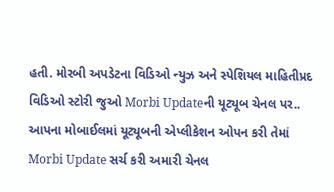હતી. મોરબી અપડેટના વિડિઓ ન્યુઝ અને સ્પેશિયલ માહિતીપ્રદ વિડિઓ સ્ટોરી જુઓ Morbi Updateની યૂટ્યૂબ ચેનલ પર.. આપના મોબાઈલમાં યૂટ્યૂબની એપ્લીકેશન ઓપન કરી તેમાં Morbi Update સર્ચ કરી અમારી ચેનલ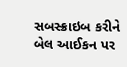સબસ્ક્રાઇબ કરીને બેલ આઈકન પર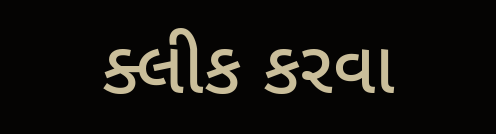ક્લીક કરવા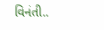વિનંતી..